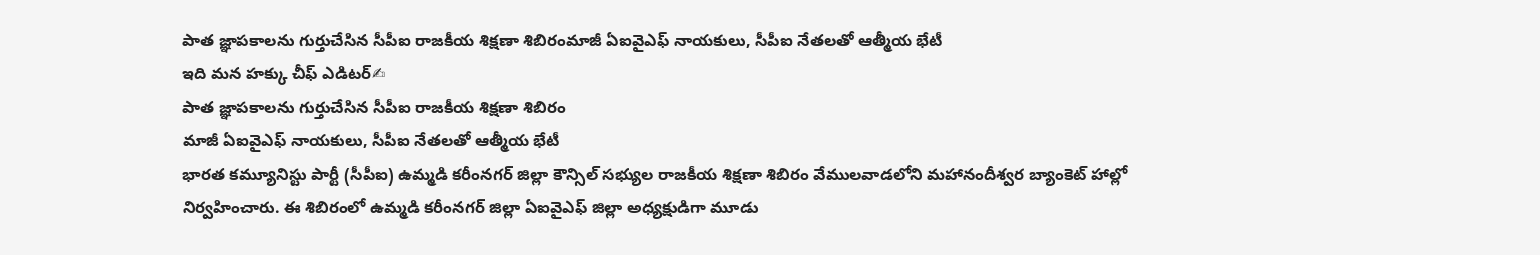పాత జ్ఞాపకాలను గుర్తుచేసిన సీపీఐ రాజకీయ శిక్షణా శిబిరంమాజీ ఏఐవైఎఫ్ నాయకులు, సీపీఐ నేతలతో ఆత్మీయ భేటీ
ఇది మన హక్కు చీఫ్ ఎడిటర్✍
పాత జ్ఞాపకాలను గుర్తుచేసిన సీపీఐ రాజకీయ శిక్షణా శిబిరం
మాజీ ఏఐవైఎఫ్ నాయకులు, సీపీఐ నేతలతో ఆత్మీయ భేటీ
భారత కమ్యూనిస్టు పార్టీ (సీపీఐ) ఉమ్మడి కరీంనగర్ జిల్లా కౌన్సిల్ సభ్యుల రాజకీయ శిక్షణా శిబిరం వేములవాడలోని మహానందీశ్వర బ్యాంకెట్ హాల్లో నిర్వహించారు. ఈ శిబిరంలో ఉమ్మడి కరీంనగర్ జిల్లా ఏఐవైఎఫ్ జిల్లా అధ్యక్షుడిగా మూడు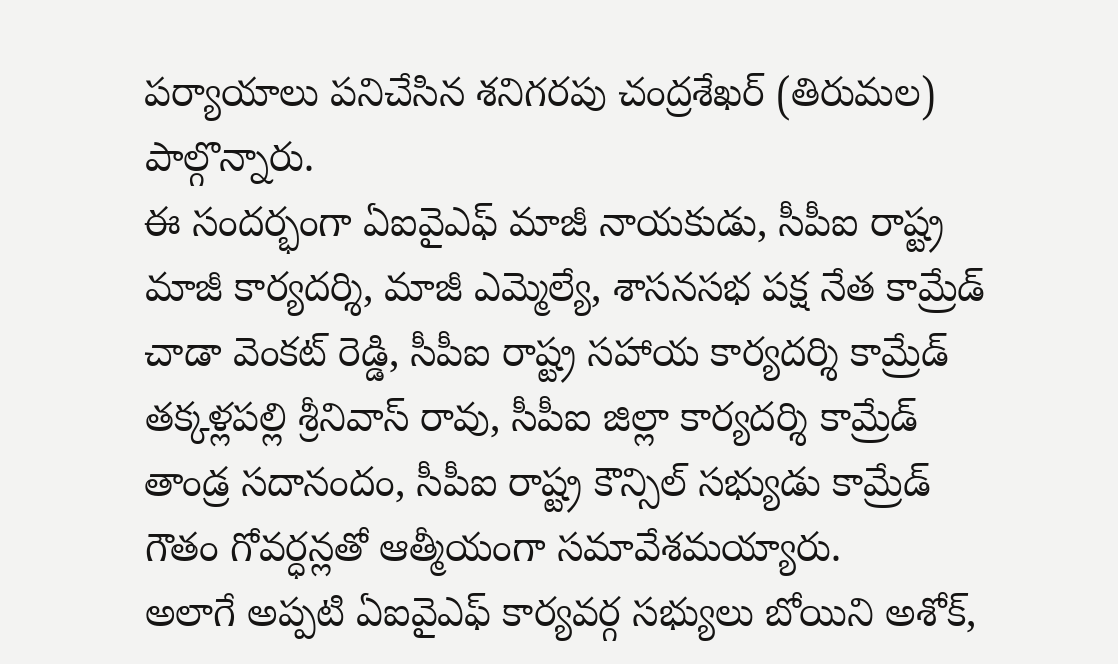పర్యాయాలు పనిచేసిన శనిగరపు చంద్రశేఖర్ (తిరుమల) పాల్గొన్నారు.
ఈ సందర్భంగా ఏఐవైఎఫ్ మాజీ నాయకుడు, సీపీఐ రాష్ట్ర మాజీ కార్యదర్శి, మాజీ ఎమ్మెల్యే, శాసనసభ పక్ష నేత కామ్రేడ్ చాడా వెంకట్ రెడ్డి, సీపీఐ రాష్ట్ర సహాయ కార్యదర్శి కామ్రేడ్ తక్కళ్లపల్లి శ్రీనివాస్ రావు, సీపీఐ జిల్లా కార్యదర్శి కామ్రేడ్ తాండ్ర సదానందం, సీపీఐ రాష్ట్ర కౌన్సిల్ సభ్యుడు కామ్రేడ్ గౌతం గోవర్ధన్లతో ఆత్మీయంగా సమావేశమయ్యారు.
అలాగే అప్పటి ఏఐవైఎఫ్ కార్యవర్గ సభ్యులు బోయిని అశోక్,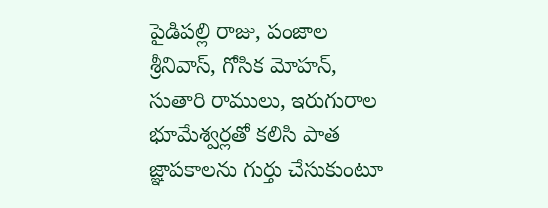పైడిపల్లి రాజు, పంజాల శ్రీనివాస్, గోసిక మోహన్, సుతారి రాములు, ఇరుగురాల భూమేశ్వర్లతో కలిసి పాత జ్ఞాపకాలను గుర్తు చేసుకుంటూ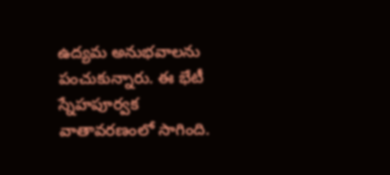ఉద్యమ అనుభవాలను పంచుకున్నారు. ఈ భేటీ స్నేహపూర్వక వాతావరణంలో సాగింది.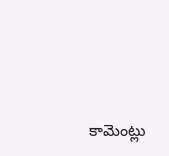కామెంట్లు